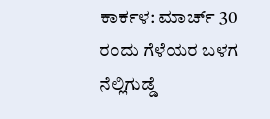ಕಾರ್ಕಳ: ಮಾರ್ಚ್ 30 ರಂದು ಗೆಳೆಯರ ಬಳಗ ನೆಲ್ಲಿಗುಡ್ಡೆ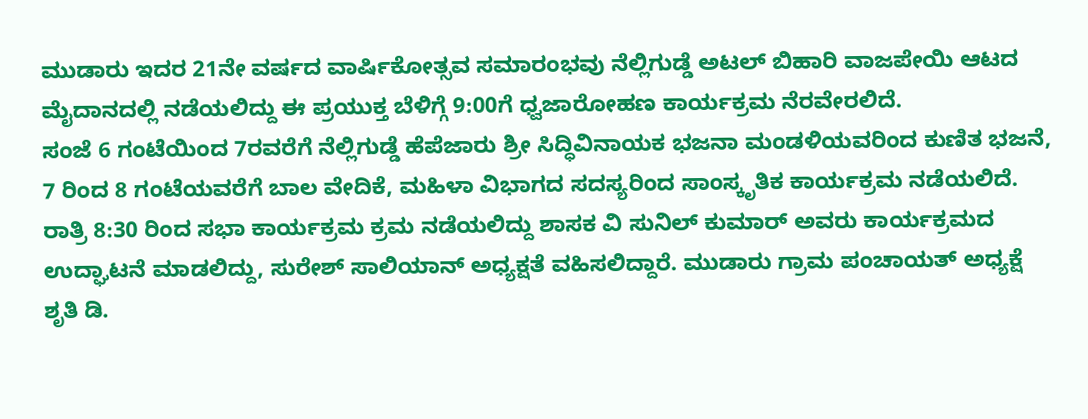ಮುಡಾರು ಇದರ 21ನೇ ವರ್ಷದ ವಾರ್ಷಿಕೋತ್ಸವ ಸಮಾರಂಭವು ನೆಲ್ಲಿಗುಡ್ಡೆ ಅಟಲ್ ಬಿಹಾರಿ ವಾಜಪೇಯಿ ಆಟದ ಮೈದಾನದಲ್ಲಿ ನಡೆಯಲಿದ್ದು ಈ ಪ್ರಯುಕ್ತ ಬೆಳಿಗ್ಗೆ 9:00ಗೆ ಧ್ವಜಾರೋಹಣ ಕಾರ್ಯಕ್ರಮ ನೆರವೇರಲಿದೆ.
ಸಂಜೆ 6 ಗಂಟೆಯಿಂದ 7ರವರೆಗೆ ನೆಲ್ಲಿಗುಡ್ಡೆ ಹೆಪೆಜಾರು ಶ್ರೀ ಸಿದ್ಧಿವಿನಾಯಕ ಭಜನಾ ಮಂಡಳಿಯವರಿಂದ ಕುಣಿತ ಭಜನೆ, 7 ರಿಂದ 8 ಗಂಟೆಯವರೆಗೆ ಬಾಲ ವೇದಿಕೆ, ಮಹಿಳಾ ವಿಭಾಗದ ಸದಸ್ಯರಿಂದ ಸಾಂಸ್ಕೃತಿಕ ಕಾರ್ಯಕ್ರಮ ನಡೆಯಲಿದೆ.
ರಾತ್ರಿ 8:30 ರಿಂದ ಸಭಾ ಕಾರ್ಯಕ್ರಮ ಕ್ರಮ ನಡೆಯಲಿದ್ದು ಶಾಸಕ ವಿ ಸುನಿಲ್ ಕುಮಾರ್ ಅವರು ಕಾರ್ಯಕ್ರಮದ ಉದ್ಘಾಟನೆ ಮಾಡಲಿದ್ದು, ಸುರೇಶ್ ಸಾಲಿಯಾನ್ ಅಧ್ಯಕ್ಷತೆ ವಹಿಸಲಿದ್ದಾರೆ. ಮುಡಾರು ಗ್ರಾಮ ಪಂಚಾಯತ್ ಅಧ್ಯಕ್ಷೆ ಶೃತಿ ಡಿ.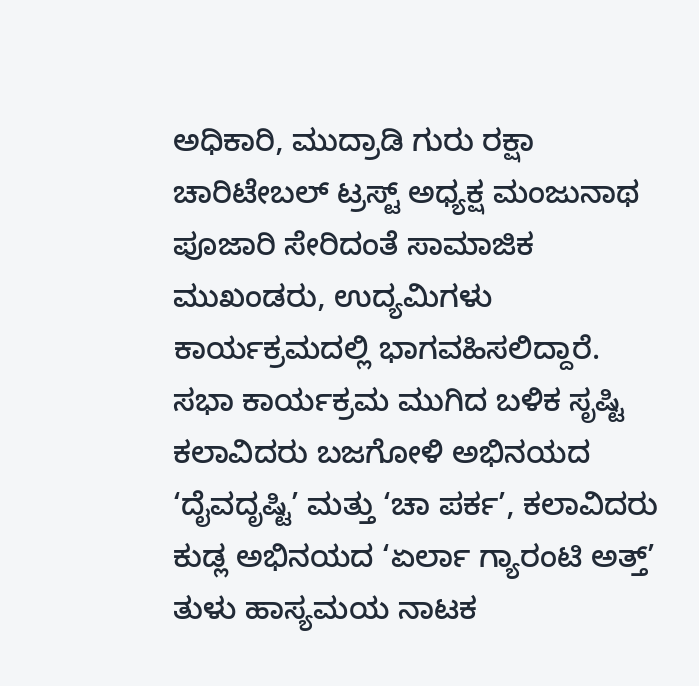ಅಧಿಕಾರಿ, ಮುದ್ರಾಡಿ ಗುರು ರಕ್ಷಾ ಚಾರಿಟೇಬಲ್ ಟ್ರಸ್ಟ್ ಅಧ್ಯಕ್ಷ ಮಂಜುನಾಥ ಪೂಜಾರಿ ಸೇರಿದಂತೆ ಸಾಮಾಜಿಕ ಮುಖಂಡರು, ಉದ್ಯಮಿಗಳು ಕಾರ್ಯಕ್ರಮದಲ್ಲಿ ಭಾಗವಹಿಸಲಿದ್ದಾರೆ.
ಸಭಾ ಕಾರ್ಯಕ್ರಮ ಮುಗಿದ ಬಳಿಕ ಸೃಷ್ಟಿ ಕಲಾವಿದರು ಬಜಗೋಳಿ ಅಭಿನಯದ ‘ದೈವದೃಷ್ಟಿ’ ಮತ್ತು ‘ಚಾ ಪರ್ಕ’, ಕಲಾವಿದರು ಕುಡ್ಲ ಅಭಿನಯದ ‘ಏರ್ಲಾ ಗ್ಯಾರಂಟಿ ಅತ್ತ್’ ತುಳು ಹಾಸ್ಯಮಯ ನಾಟಕ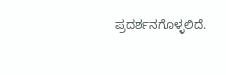ಪ್ರದರ್ಶನಗೊಳ್ಳಲಿದೆ.